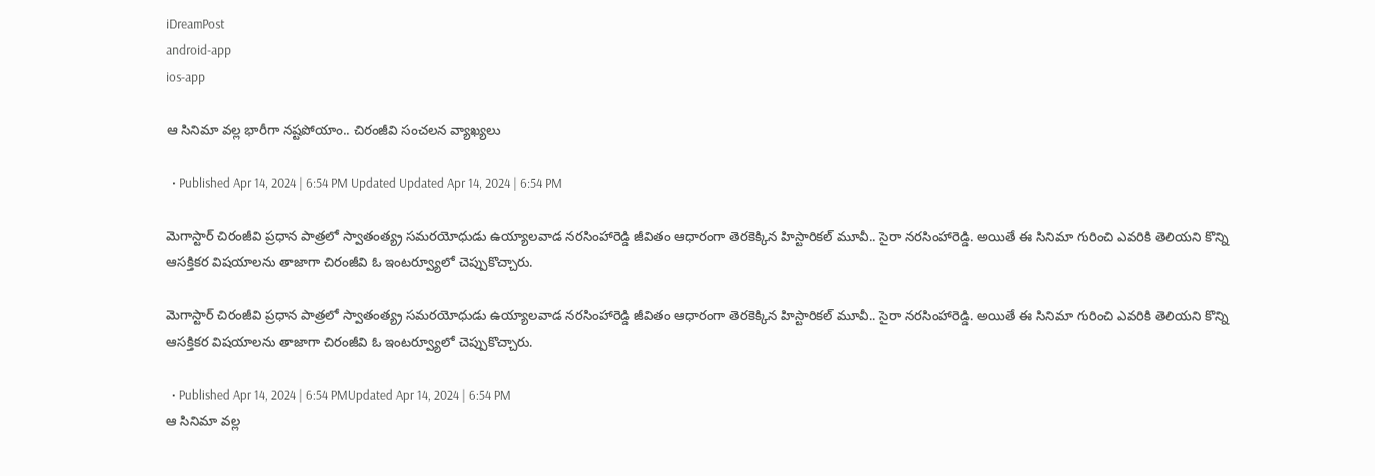iDreamPost
android-app
ios-app

ఆ సినిమా వల్ల భారీగా నష్టపోయాం.. చిరంజీవి సంచలన వ్యాఖ్యలు

  • Published Apr 14, 2024 | 6:54 PM Updated Updated Apr 14, 2024 | 6:54 PM

మెగాస్టార్ చిరంజీవి ప్రధాన పాత్రలో స్వాతంత్య్ర సమరయోధుడు ఉయ్యాలవాడ నరసింహారెడ్డి జీవితం ఆధారంగా తెరకెక్కిన హిస్టారికల్ మూవీ.. సైరా నరసింహారెడ్డి. అయితే ఈ సినిమా గురించి ఎవరికి తెలియని కొన్ని ఆసక్తికర విషయాలను తాజాగా చిరంజీవి ఓ ఇంటర్వ్యూలో చెప్పుకొచ్చారు.

మెగాస్టార్ చిరంజీవి ప్రధాన పాత్రలో స్వాతంత్య్ర సమరయోధుడు ఉయ్యాలవాడ నరసింహారెడ్డి జీవితం ఆధారంగా తెరకెక్కిన హిస్టారికల్ మూవీ.. సైరా నరసింహారెడ్డి. అయితే ఈ సినిమా గురించి ఎవరికి తెలియని కొన్ని ఆసక్తికర విషయాలను తాజాగా చిరంజీవి ఓ ఇంటర్వ్యూలో చెప్పుకొచ్చారు.

  • Published Apr 14, 2024 | 6:54 PMUpdated Apr 14, 2024 | 6:54 PM
ఆ సినిమా వల్ల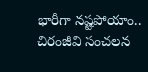భారీగా నష్టపోయాం.. చిరంజీవి సంచలన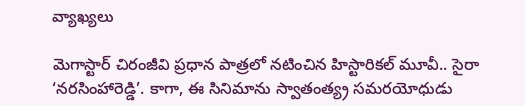వ్యాఖ్యలు

మెగాస్టార్ చిరంజీవి ప్రధాన పాత్రలో నటించిన హిస్టారికల్ మూవీ.. సైరా ‘నరసింహారెడ్డి’. కాగా, ఈ సినిమాను స్వాతంత్య్ర సమరయోధుడు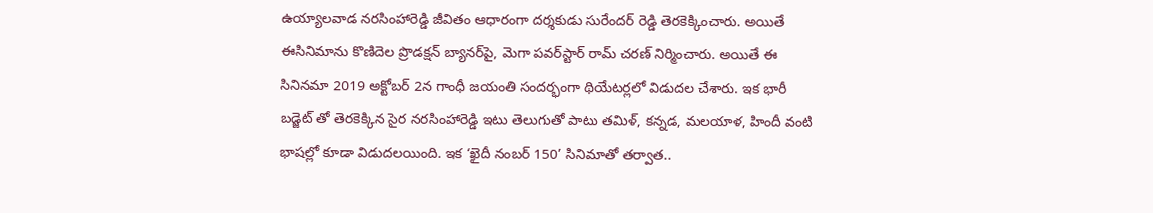ఉయ్యాలవాడ నరసింహారెడ్డి జీవితం ఆధారంగా దర్శకుడు సురేందర్ రెడ్డి తెరకెక్కించారు. అయితే ఈసినిమాను కొణిదెల ప్రొడక్షన్ బ్యానర్‌పై, మెగా పవర్‌స్టార్ రామ్ చరణ్ నిర్మించారు. అయితే ఈ సినినమా 2019 అక్టోబర్ 2న గాంధీ జయంతి సందర్భంగా థియేటర్లలో విడుదల చేశారు. ఇక భారీ బడ్జెట్ తో తెరకెక్కిన సైర నరసింహారెడ్డి ఇటు తెలుగుతో పాటు తమిళ్, కన్నడ, మలయాళ, హిందీ వంటి భాషల్లో కూడా విడుదలయింది. ఇక ‘ఖైదీ నంబర్ 150’ సినిమాతో తర్వాత..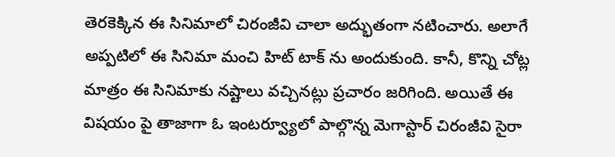తెరకెక్కిన ఈ సినిమాలో చిరంజీవి చాలా అద్భుతంగా నటించారు. అలాగే అప్పటిలో ఈ సినిమా మంచి హిట్ టాక్ ను అందుకుంది. కానీ, కొన్ని చోట్ల మాత్రం ఈ సినిమాకు నష్టాలు వచ్చినట్లు ప్రచారం జరిగింది. అయితే ఈ విషయం పై తాజాగా ఓ ఇంటర్వ్యూలో పాల్గొన్న మెగాస్టార్ చిరంజీవి సైరా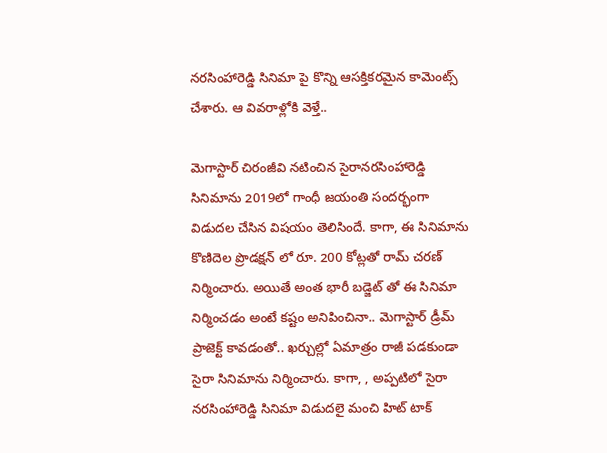నరసింహారెడ్డి సినిమా పై కొన్ని ఆసక్తికరమైన కామెంట్స్ చేశారు. ఆ వివరాళ్లోకి వెళ్తే..

మెగాస్టార్ చిరంజీవి నటించిన సైరానరసింహారెడ్డి సినిమాను 2019లో గాంధీ జయంతి సందర్భంగా విడుదల చేసిన విషయం తెలిసిందే. కాగా, ఈ సినిమాను కొణిదెల ప్రొడక్షన్ లో రూ. 200 కోట్లతో రామ్ చరణ్ నిర్మించారు. అయితే అంత భారీ బడ్జెట్ తో ఈ సినిమా నిర్మించడం అంటే కష్టం అనిపించినా.. మెగాస్టార్ డ్రీమ్ ప్రాజెక్ట్ కావడంతో.. ఖర్చుల్లో ఏమాత్రం రాజీ పడకుండా సైరా సినిమాను నిర్మించారు. కాగా, , అప్పటిలో సైరా నరసింహారెడ్డి సినిమా విడుదలై మంచి హిట్ టాక్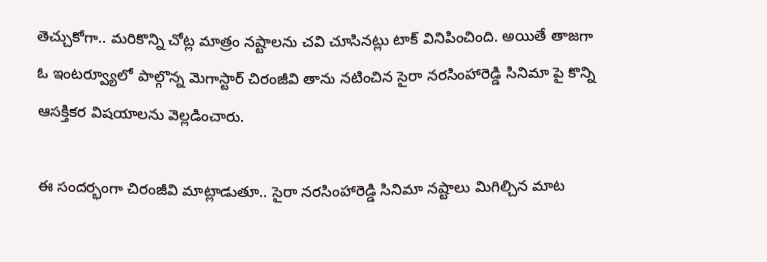తెచ్చుకోగా.. మరికొన్ని చోట్ల మాత్రం నష్టాలను చవి చూసినట్లు టాక్ వినిపించింది. అయితే తాజగా ఓ ఇంటర్వ్యూలో పాల్గొన్న మెగాస్టార్ చిరంజీవి తాను నటించిన సైరా నరసింహారెడ్డి సినిమా పై కొన్ని ఆసక్తికర విషయాలను వెల్లడించారు.

ఈ సందర్భంగా చిరంజీవి మాట్లాడుతూ.. సైరా నరసింహారెడ్డి సినిమా నష్టాలు మిగిల్చిన మాట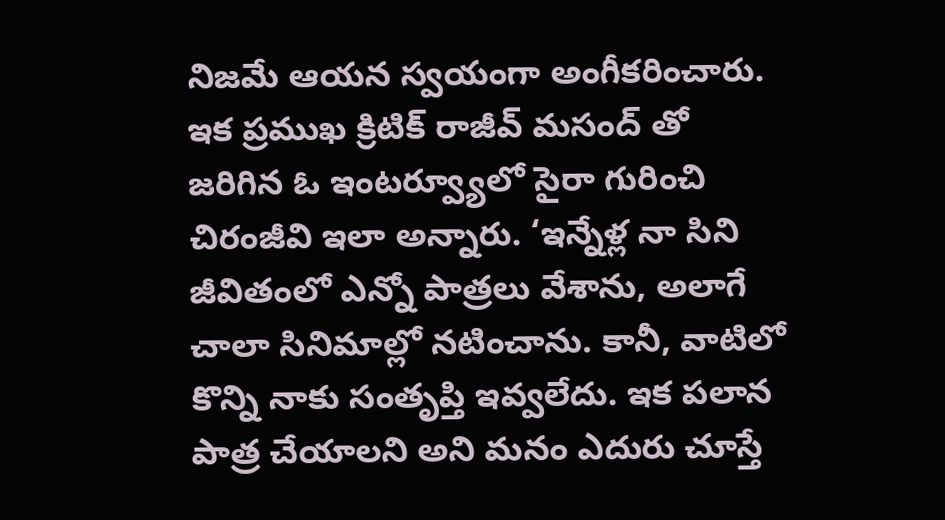నిజమే ఆయన స్వయంగా అంగీకరించారు. ఇక ప్రముఖ క్రిటిక్ రాజీవ్ మసంద్ తో జరిగిన ఓ ఇంటర్వ్యూలో సైరా గురించి చిరంజీవి ఇలా అన్నారు. ‘ఇన్నేళ్ల నా సిని జీవితంలో ఎన్నో పాత్రలు వేశాను, అలాగే చాలా సినిమాల్లో నటించాను. కానీ, వాటిలో కొన్ని నాకు సంతృప్తి ఇవ్వలేదు. ఇక పలాన పాత్ర చేయాలని అని మనం ఎదురు చూస్తే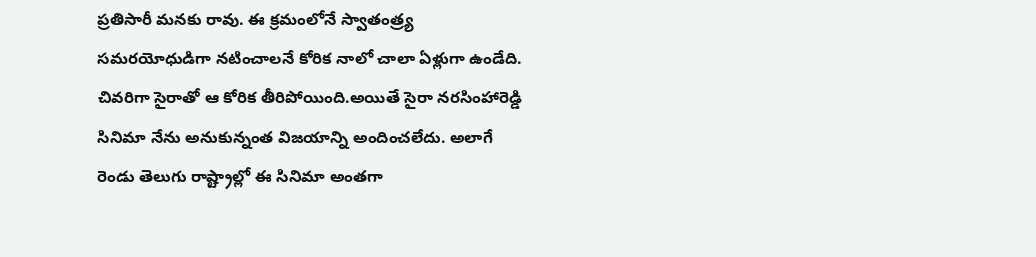ప్రతిసారీ మనకు రావు. ఈ క్రమంలోనే స్వాతంత్ర్య సమరయోధుడిగా నటించాలనే కోరిక నాలో చాలా ఏళ్లుగా ఉండేది. చివరిగా సైరాతో ఆ కోరిక తీరిపోయింది.అయితే సైరా నరసింహారెడ్డి సినిమా నేను అనుకున్నంత విజయాన్ని అందించలేదు. అలాగే రెండు తెలుగు రాష్ట్రాల్లో ఈ సినిమా అంతగా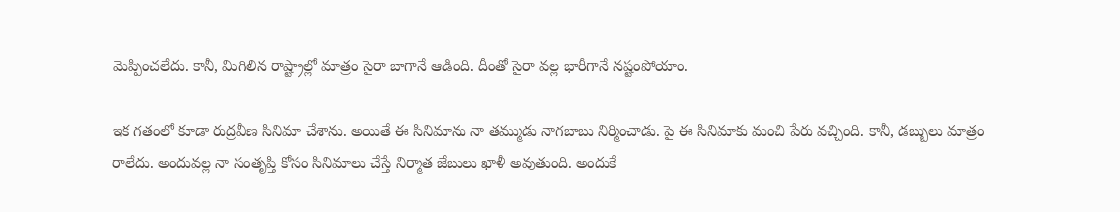మెప్పించలేదు. కానీ, మిగిలిన రాష్ట్రాల్లో మాత్రం సైరా బాగానే ఆడింది. దీంతో సైరా వల్ల భారీగానే నష్టంపోయాం.

ఇక గతంలో కూడా రుద్రవీణ సినిమా చేశాను. అయితే ఈ సినిమాను నా తమ్ముడు నాగబాబు నిర్మించాడు. పై ఈ సినిమాకు మంచి పేరు వచ్చింది. కానీ, డబ్బులు మాత్రం రాలేదు. అందువల్ల నా సంతృప్తి కోసం సినిమాలు చేస్తే నిర్మాత జేబులు ఖాళీ అవుతుంది. అందుకే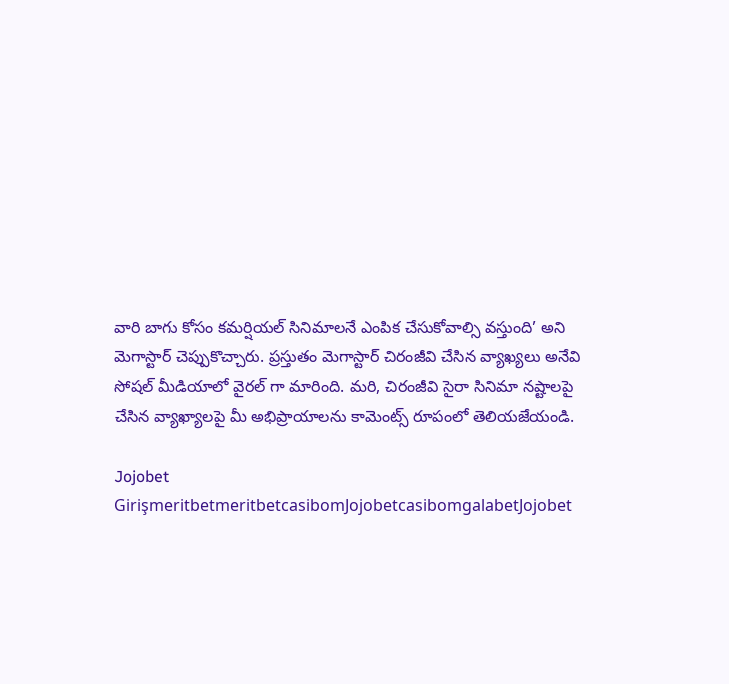వారి బాగు కోసం కమర్షియల్ సినిమాలనే ఎంపిక చేసుకోవాల్సి వస్తుంది’ అని మెగాస్టార్ చెప్పుకొచ్చారు. ప్రస్తుతం మెగాస్టార్ చిరంజీవి చేసిన వ్యాఖ్యలు అనేవి సోషల్ మీడియాలో వైరల్ గా మారింది. మరి, చిరంజీవి సైరా సినిమా నష్టాలపై చేసిన వ్యాఖ్యాలపై మీ అభిప్రాయాలను కామెంట్స్ రూపంలో తెలియజేయండి.

Jojobet GirişmeritbetmeritbetcasibomJojobetcasibomgalabetJojobet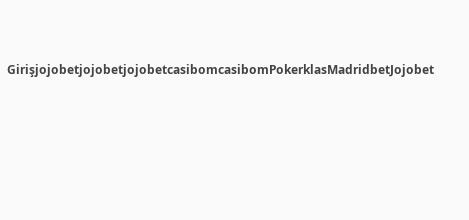GirişjojobetjojobetjojobetcasibomcasibomPokerklasMadridbetJojobet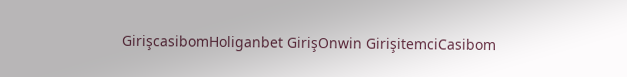GirişcasibomHoliganbet GirişOnwin GirişitemciCasibom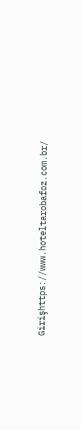Girişhttps://www.hoteltarobafoz.com.br/